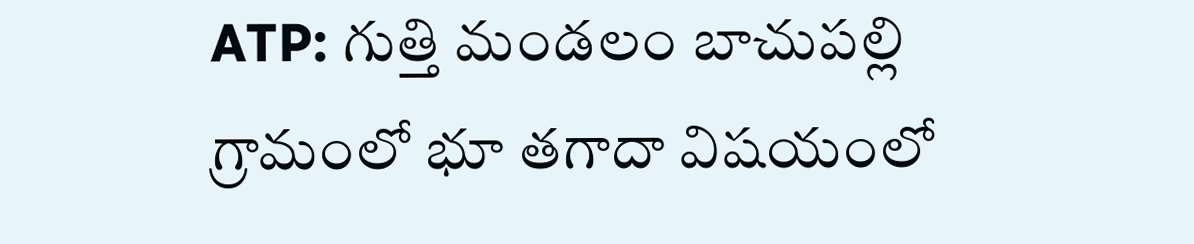ATP: గుత్తి మండలం బాచుపల్లి గ్రామంలో భూ తగాదా విషయంలో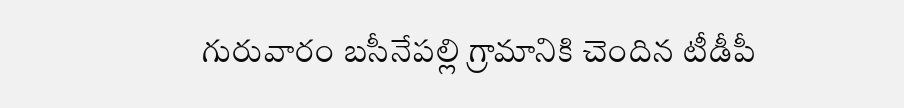గురువారం బసీనేపల్లి గ్రామానికి చెందిన టీడీపీ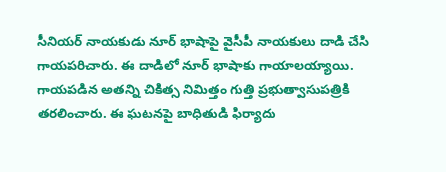సీనియర్ నాయకుడు నూర్ భాషాపై వైసీపీ నాయకులు దాడి చేసి గాయపరిచారు. ఈ దాడిలో నూర్ భాషాకు గాయాలయ్యాయి. గాయపడిన అతన్ని చికిత్స నిమిత్తం గుత్తి ప్రభుత్వాసుపత్రికి తరలించారు. ఈ ఘటనపై బాధితుడి ఫిర్యాదు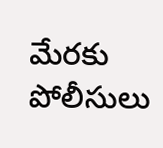మేరకు పోలీసులు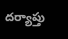దర్యాప్తు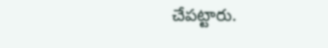చేపట్టారు.